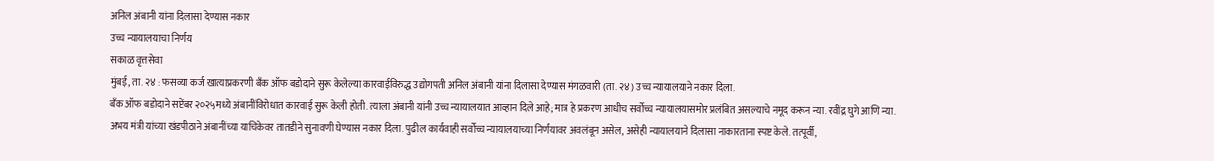अनिल अंबानी यांना दिलासा देण्यास नकार
उच्च न्यायालयाचा निर्णय
सकाळ वृत्तसेवा
मुंबई, ता. २४ : फसव्या कर्ज खात्याप्रकरणी बँक ऑफ बडोदाने सुरू केलेल्या कारवाईविरुद्ध उद्योगपती अनिल अंबानी यांना दिलासा देण्यास मंगळवारी (ता. २४) उच्च न्यायालयाने नकार दिला.
बँक ऑफ बडोदाने सप्टेंबर २०२५मध्ये अंबानींविरोधात कारवाई सुरू केली होती. त्याला अंबानी यांनी उच्च न्यायालयात आव्हान दिले आहे; मात्र हे प्रकरण आधीच सर्वोच्च न्यायालयासमोर प्रलंबित असल्याचे नमूद करून न्या. रवींद्र घुगे आणि न्या. अभय मंत्री यांच्या खंडपीठाने अंबानींच्या याचिकेवर तातडीने सुनावणी घेण्यास नकार दिला. पुढील कार्यवाही सर्वोच्च न्यायालयाच्या निर्णयावर अवलंबून असेल, असेही न्यायालयाने दिलासा नाकारताना स्पष्ट केले. तत्पूर्वी,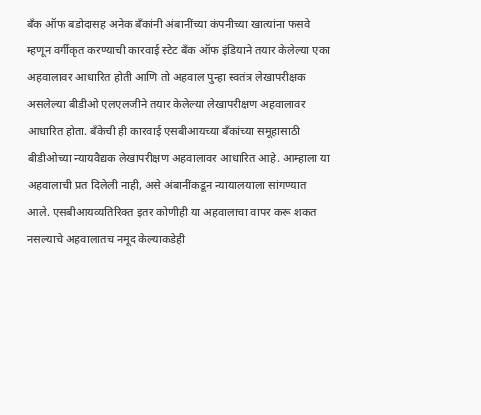बँक ऑफ बडोदासह अनेक बँकांनी अंबानींच्या कंपनीच्या खात्यांना फसवे म्हणून वर्गीकृत करण्याची कारवाई स्टेट बँक ऑफ इंडियाने तयार केलेल्या एका अहवालावर आधारित होती आणि तो अहवाल पुन्हा स्वतंत्र लेखापरीक्षक असलेल्या बीडीओ एलएलजीने तयार केलेल्या लेखापरीक्षण अहवालावर आधारित होता. बँकेची ही कारवाई एसबीआयच्या बँकांच्या समूहासाठी बीडीओच्या न्यायवैद्यक लेखापरीक्षण अहवालावर आधारित आहे. आम्हाला या अहवालाची प्रत दिलेली नाही, असे अंबानींकडून न्यायालयाला सांगण्यात आले. एसबीआयव्यतिरिक्त इतर कोणीही या अहवालाचा वापर करू शकत नसल्याचे अहवालातच नमूद केल्याकडेही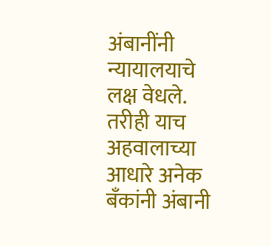अंबानींनी न्यायालयाचे लक्ष वेधले. तरीही याच अहवालाच्या आधारे अनेक बँकांनी अंबानी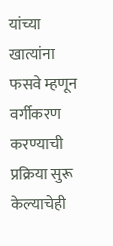यांच्या खात्यांना फसवे म्हणून वर्गीकरण करण्याची प्रक्रिया सुरू केल्याचेही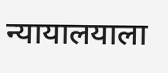न्यायालयाला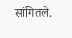सांगितले.